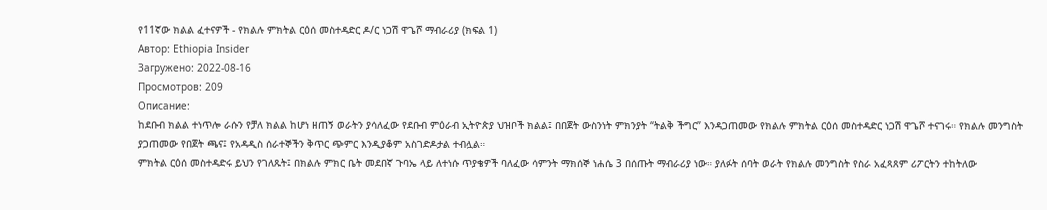የ11ኛው ክልል ፈተናዎች - የክልሉ ምክትል ርዕሰ መስተዳድር ዶ/ር ነጋሽ ዋጌሾ ማብራሪያ (ክፍል 1)
Автор: Ethiopia Insider
Загружено: 2022-08-16
Просмотров: 209
Описание:
ከደቡብ ክልል ተነጥሎ ራሱን የቻለ ክልል ከሆነ ዘጠኝ ወራትን ያሳለፈው የደቡብ ምዕራብ ኢትዮጵያ ህዝቦች ክልል፤ በበጀት ውስንነት ምክንያት “ትልቅ ችግር” እንዳጋጠመው የክልሉ ምክትል ርዕሰ መስተዳድር ነጋሽ ዋጌሾ ተናገሩ። የክልሉ መንግስት ያጋጠመው የበጀት ጫና፤ የአዳዲስ ሰራተኞችን ቅጥር ጭምር እንዲያቆም አስገድዶታል ተብሏል።
ምክትል ርዕሰ መስተዳድሩ ይህን የገለጹት፤ በክልሉ ምክር ቤት መደበኛ ጉባኤ ላይ ለተነሱ ጥያቄዎች ባለፈው ሳምንት ማክሰኞ ነሐሴ 3 በሰጡት ማብራሪያ ነው። ያለፉት ሰባት ወራት የክልሉ መንግስት የስራ አፈጻጸም ሪፖርትን ተከትለው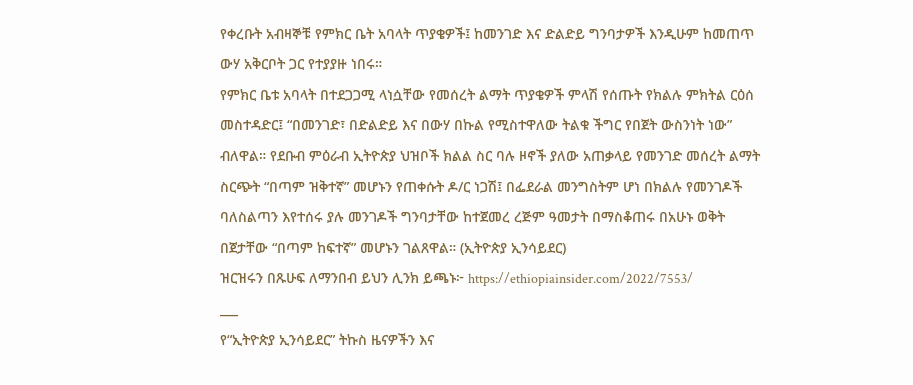የቀረቡት አብዛኞቹ የምክር ቤት አባላት ጥያቄዎች፤ ከመንገድ እና ድልድይ ግንባታዎች እንዲሁም ከመጠጥ ውሃ አቅርቦት ጋር የተያያዙ ነበሩ።
የምክር ቤቱ አባላት በተደጋጋሚ ላነሷቸው የመሰረት ልማት ጥያቄዎች ምላሽ የሰጡት የክልሉ ምክትል ርዕሰ መስተዳድር፤ “በመንገድ፣ በድልድይ እና በውሃ በኩል የሚስተዋለው ትልቁ ችግር የበጀት ውስንነት ነው” ብለዋል። የደቡብ ምዕራብ ኢትዮጵያ ህዝቦች ክልል ስር ባሉ ዞኖች ያለው አጠቃላይ የመንገድ መሰረት ልማት ስርጭት “በጣም ዝቅተኛ” መሆኑን የጠቀሱት ዶ/ር ነጋሽ፤ በፌደራል መንግስትም ሆነ በክልሉ የመንገዶች ባለስልጣን እየተሰሩ ያሉ መንገዶች ግንባታቸው ከተጀመረ ረጅም ዓመታት በማስቆጠሩ በአሁኑ ወቅት በጀታቸው “በጣም ከፍተኛ” መሆኑን ገልጸዋል። (ኢትዮጵያ ኢንሳይደር)
ዝርዝሩን በጹሁፍ ለማንበብ ይህን ሊንክ ይጫኑ፦ https://ethiopiainsider.com/2022/7553/
___
የ“ኢትዮጵያ ኢንሳይደር” ትኩስ ዜናዎችን እና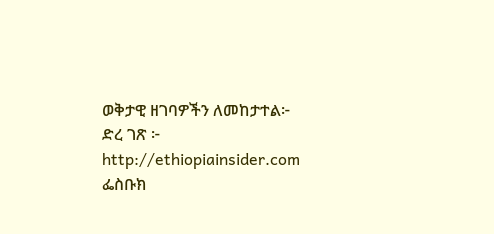ወቅታዊ ዘገባዎችን ለመከታተል፦
ድረ ገጽ ፦ http://ethiopiainsider.com
ፌስቡክ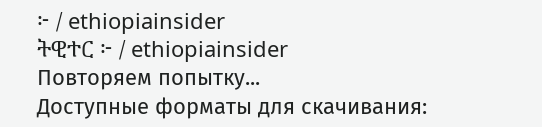፦ / ethiopiainsider
ትዊተር ፦ / ethiopiainsider
Повторяем попытку...
Доступные форматы для скачивания: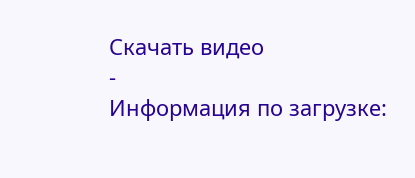Скачать видео
-
Информация по загрузке: